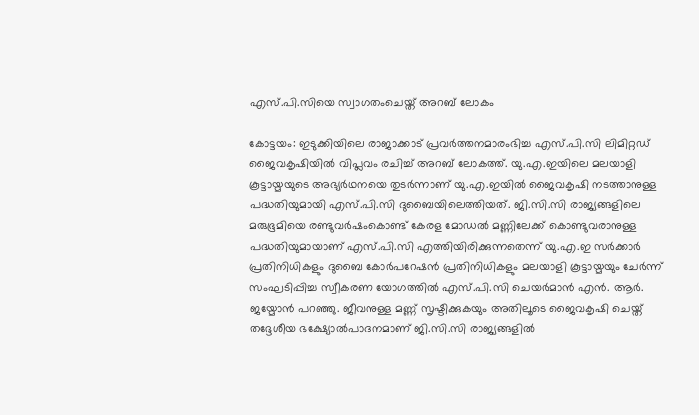എസ്.പി.സിയെ സ്വാഗതംചെയ്ത് അറബ് ലോകം

കോട്ടയം: ഇടുക്കിയിലെ രാജാക്കാട് പ്രവർത്തനമാരംഭിച്ച എസ്.പി.സി ലിമിറ്റഡ് ജൈവകൃഷിയിൽ വിപ്ലവം രചിച്ച് അറബ് ലോകത്ത്. യു.എ.ഇയിലെ മലയാളി കൂട്ടായ്മയുടെ അഭ്യർഥനയെ തുടർന്നാണ് യു.എ.ഇയിൽ ജൈവകൃഷി നടത്താനുള്ള പദ്ധതിയുമായി എസ്.പി.സി ദുബൈയിലെത്തിയത്. ജി.സി.സി രാജ്യങ്ങളിലെ മരുഭൂമിയെ രണ്ടുവർഷംകൊണ്ട് കേരള മോഡൽ മണ്ണിലേക്ക് കൊണ്ടുവരാനുള്ള പദ്ധതിയുമായാണ് എസ്.പി.സി എത്തിയിരിക്കുന്നതെന്ന് യു.എ.ഇ സർക്കാർ പ്രതിനിധികളും ദുബൈ കോർപറേഷൻ പ്രതിനിധികളും മലയാളി കൂട്ടായ്മയും ചേർന്ന് സംഘടിപ്പിച്ച സ്വീകരണ യോഗത്തിൽ എസ്.പി.സി ചെയർമാൻ എൻ. ആർ. ജയ്മോൻ പറഞ്ഞു. ജീവനുള്ള മണ്ണ് സൃഷ്ടിക്കുകയും അതിലൂടെ ജൈവകൃഷി ചെയ്ത് തദ്ദേശീയ ഭക്ഷ്യോൽപാദനമാണ് ജി.സി.സി രാജ്യങ്ങളിൽ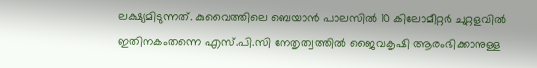ലക്ഷ്യമിടുന്നത്. കുവൈത്തിലെ ബെയാൻ പാലസിൽ 10 കിലോമീറ്റർ ചുറ്റളവിൽ ഇതിനകംതന്നെ എസ്.പി.സി നേതൃത്വത്തിൽ ജൈവകൃഷി ആരംഭിക്കാനുള്ള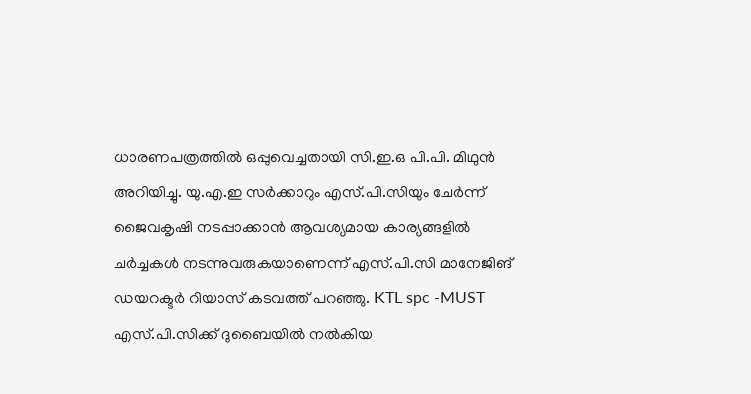ധാരണപത്രത്തിൽ ഒപ്പുവെച്ചതായി സി.ഇ.ഒ പി.പി. മിഥുൻ അറിയിച്ചു. യു.എ.ഇ സർക്കാറും എസ്.പി.സിയും ചേർന്ന് ജൈവകൃഷി നടപ്പാക്കാൻ ആവശ്യമായ കാര്യങ്ങളിൽ ചർച്ചകൾ നടന്നുവരുകയാണെന്ന് എസ്.പി.സി മാനേജിങ് ഡയറക്ടർ റിയാസ് കടവത്ത് പറഞ്ഞു. KTL spc -MUST എസ്.പി.സിക്ക് ദുബൈയിൽ നൽകിയ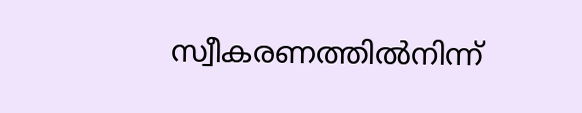സ്വീകരണത്തിൽനിന്ന്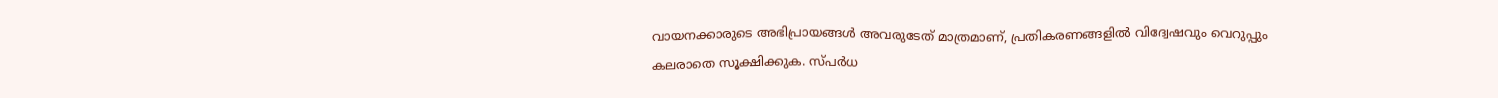വായനക്കാരുടെ അഭിപ്രായങ്ങള്‍ അവരുടേത് മാത്രമാണ്, പ്രതികരണങ്ങളിൽ വിദ്വേഷവും വെറുപ്പും കലരാതെ സൂക്ഷിക്കുക. സ്പർധ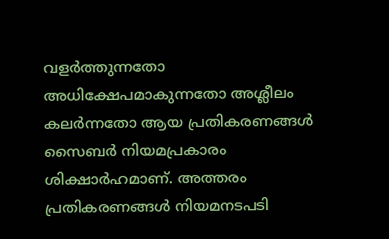വളർത്തുന്നതോ അധിക്ഷേപമാകുന്നതോ അശ്ലീലം കലർന്നതോ ആയ പ്രതികരണങ്ങൾ സൈബർ നിയമപ്രകാരം ശിക്ഷാർഹമാണ്. അത്തരം പ്രതികരണങ്ങൾ നിയമനടപടി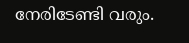നേരിടേണ്ടി വരും.